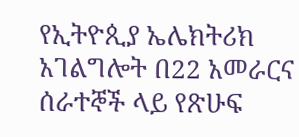የኢትዮጲያ ኤሌክትሪክ አገልግሎት በ22 አመራርና ሰራተኞች ላይ የጽሁፍ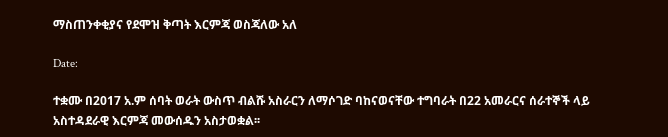ማስጠንቀቂያና የደሞዝ ቅጣት እርምጃ ወስጃለው አለ

Date:

ተቋሙ በ2017 አ.ም ሰባት ወራት ውስጥ ብልሹ አስራርን ለማሶገድ ባከናወናቸው ተግባራት በ22 አመራርና ሰራተኞች ላይ አስተዳደራዊ እርምጃ መውሰዱን አስታወቋል፡፡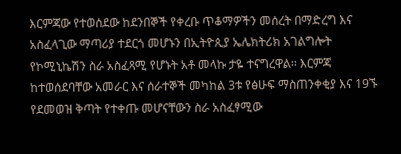እርምጃው የተወሰደው ከደንበኞች የቀረቡ ጥቆማዎችን መሰረት በማድረግ እና አስፈላጊው ማጣሪያ ተደርጎ መሆኑን በኢትዮጲያ ኤሌክትሪክ አገልግሎት የኮሚኒኬሽን ስራ አስፈጻሚ የሆኑት አቶ መላኩ ታዬ ተናግረዋል፡፡ እርምጃ ከተወሰደባቸው አመራር እና ሰራተኞች መካከል 3ቱ የፅሁፍ ማስጠንቀቂያ እና 19ኙ የደመወዝ ቅጣት የተቀጡ መሆናቸውን ስራ አስፈፃሚው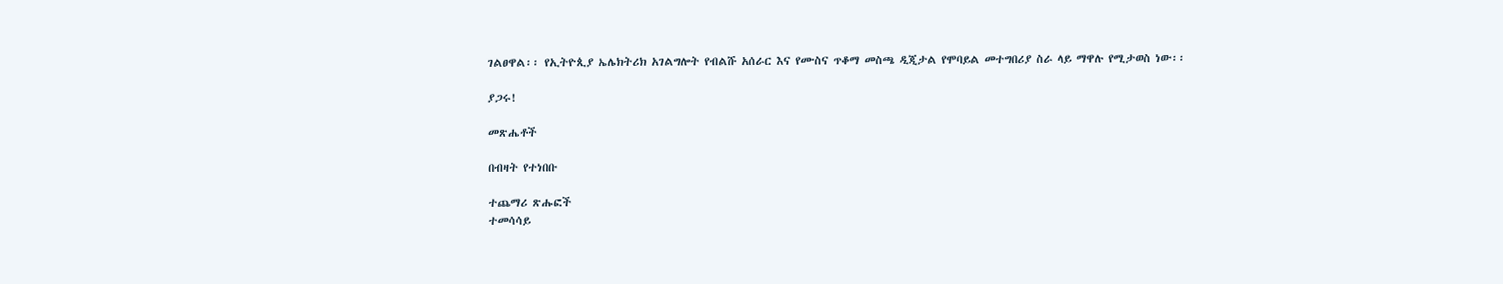ገልፀዋል፡፡ የኢትዮጲያ ኤሌክትሪክ አገልግሎት የብልሹ አሰራር እና የሙስና ጥቆማ መስጫ ዲጂታል የሞባይል መተግበሪያ ስራ ላይ ማዋሉ የሚታወስ ነው፡፡

ያጋሩ!

መጽሔቶች

በብዛት የተነበቡ

ተጨማሪ ጽሑፎች
ተመሳሳይ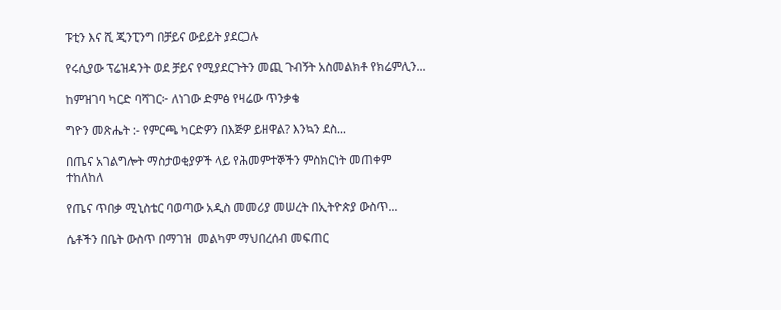ፑቲን እና ሺ ጂንፒንግ በቻይና ውይይት ያደርጋሉ

የሩሲያው ፕሬዝዳንት ወደ ቻይና የሚያደርጉትን መጪ ጉብኝት አስመልክቶ የክሬምሊን...

ከምዝገባ ካርድ ባሻገር፦ ለነገው ድምፅ የዛሬው ጥንቃቄ

ግዮን መጽሔት :- የምርጫ ካርድዎን በእጅዎ ይዘዋል? እንኳን ደስ...

በጤና አገልግሎት ማስታወቂያዎች ላይ የሕመምተኞችን ምስክርነት መጠቀም ተከለከለ

የጤና ጥበቃ ሚኒስቴር ባወጣው አዲስ መመሪያ መሠረት በኢትዮጵያ ውስጥ...

ሴቶችን በቤት ውስጥ በማገዝ  መልካም ማህበረሰብ መፍጠር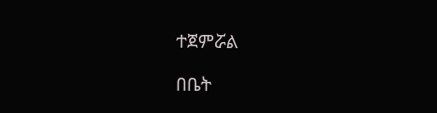ተጀምሯል

በቤት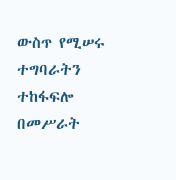ውስጥ የሚሠሩ ተግባራትን ተከፋፍሎ በመሥራት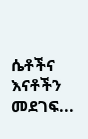ሴቶችና እናቶችን መደገፍ...